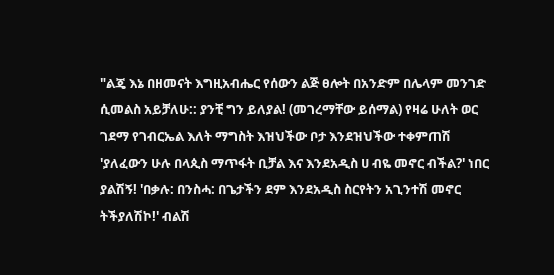"ልጄ እኔ በዘመናት እግዚአብሔር የሰውን ልጅ ፀሎት በአንድም በሌላም መንገድ ሲመልስ አይቻለሁ:: ያንቺ ግን ይለያል! (መገረማቸው ይሰማል) የዛሬ ሁለት ወር ገደማ የገብርኤል እለት ማግስት እዝህችው ቦታ እንደዝህችው ተቀምጠሽ 'ያለፈውን ሁሉ በላጲስ ማጥፋት ቢቻል እና እንደአዲስ ሀ ብዬ መኖር ብችል?' ነበር ያልሽኝ! 'በቃሉ: በንስሓ: በጌታችን ደም እንደአዲስ ስርየትን አጊንተሽ መኖር ትችያለሽኮ!' ብልሽ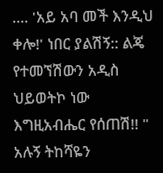.... 'አይ አባ መች እንዲህ ቀሎ!' ነበር ያልሽኝ:: ልጄ የተመኘሽውን አዲስ ህይወትኮ ነው እግዚአብሔር የሰጠሽ!! " አሉኝ ትከሻዬን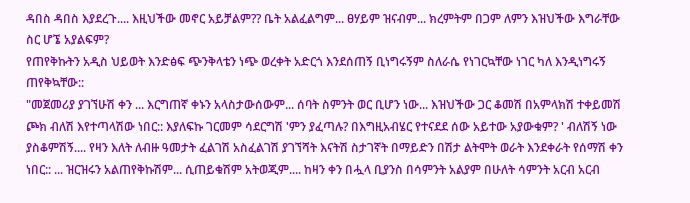ዳበስ ዳበስ እያደረጉ.... እዚህችው መኖር አይቻልም?? ቤት አልፈልግም... ፀሃይም ዝናብም... ክረምትም በጋም ለምን እዝህችው እግራቸው ስር ሆኜ አያልፍም?
የጠየቅኩትን አዲስ ህይወት እንድፅፍ ጭንቅላቴን ነጭ ወረቀት አድርጎ እንደሰጠኝ ቢነግሩኝም ስለራሴ የነገርኳቸው ነገር ካለ እንዲነግሩኝ ጠየቅኳቸው::
"መጀመሪያ ያገኘሁሽ ቀን ... እርግጠኛ ቀኑን አላስታውሰውም... ሰባት ስምንት ወር ቢሆን ነው... እዝህችው ጋር ቆመሽ በአምላክሽ ተቀይመሽ ጮክ ብለሽ እየተጣላሽው ነበር:: እያለፍኩ ገርመም ሳደርግሽ 'ምን ያፈጣሉ? በእግዚአብሄር የተናደደ ሰው አይተው አያውቁም? ' ብለሽኝ ነው ያስቆምሽኝ.... የዛን እለት ለብዙ ዓመታት ፈልገሽ አስፈልገሽ ያገኘሻት እናትሽ ስታገኛት በማይድን በሽታ ልትሞት ወራት እንደቀራት የሰማሽ ቀን ነበር:: ... ዝርዝሩን አልጠየቅኩሽም... ሲጠይቁሽም አትወጂም.... ከዛን ቀን በሗላ ቢያንስ በሳምንት አልያም በሁለት ሳምንት አርብ አርብ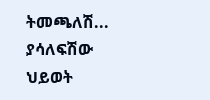ትመጫለሽ... ያሳለፍሽው ህይወት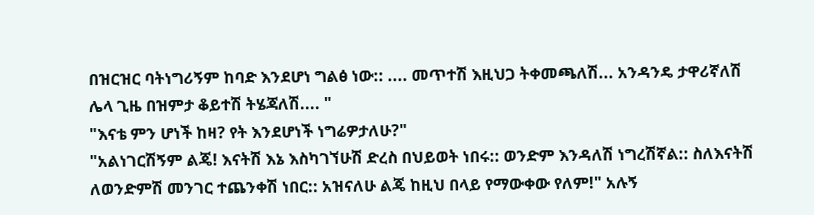በዝርዝር ባትነግሪኝም ከባድ እንደሆነ ግልፅ ነው:: .... መጥተሽ እዚህጋ ትቀመጫለሽ... አንዳንዴ ታዋሪኛለሽ ሌላ ጊዜ በዝምታ ቆይተሽ ትሄጃለሽ.... "
"እናቴ ምን ሆነች ከዛ? የት እንደሆነች ነግሬዎታለሁ?"
"አልነገርሽኝም ልጄ! እናትሽ እኔ እስካገኘሁሽ ድረስ በህይወት ነበሩ:: ወንድም እንዳለሽ ነግረሽኛል:: ስለእናትሽ ለወንድምሽ መንገር ተጨንቀሽ ነበር:: አዝናለሁ ልጄ ከዚህ በላይ የማውቀው የለም!" አሉኝ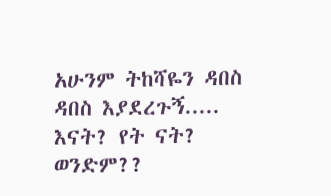አሁንም ትከሻዬን ዳበስ ዳበስ እያደረጉኝ..... እናት? የት ናት? ወንድም??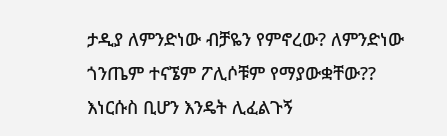ታዲያ ለምንድነው ብቻዬን የምኖረው? ለምንድነው ጎንጤም ተናኜም ፖሊሶቹም የማያውቋቸው?? እነርሱስ ቢሆን እንዴት ሊፈልጉኝ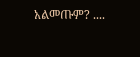አልመጡም? ....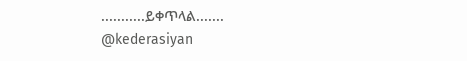...........ይቀጥላል.......
@kederasiyan